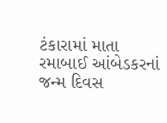ટંકારામાં માતા રમાબાઈ આંબેડકરનાં જન્મ દિવસ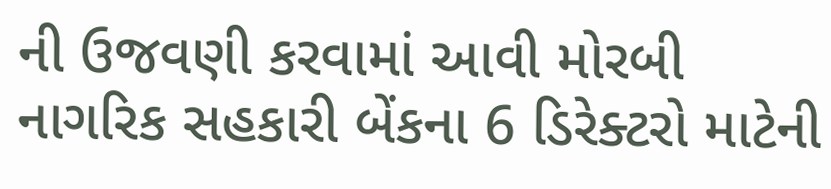ની ઉજવણી કરવામાં આવી મોરબી નાગરિક સહકારી બેંકના 6 ડિરેક્ટરો માટેની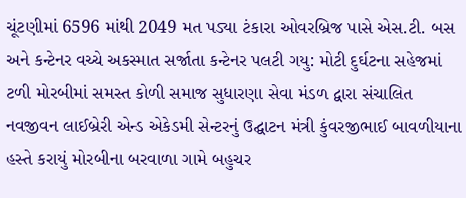ચૂંટણીમાં 6596 માંથી 2049 મત પડ્યા ટંકારા ઓવરબ્રિજ પાસે એસ.ટી. બસ અને કન્ટેનર વચ્ચે અકસ્માત સર્જાતા કન્ટેનર પલટી ગયુ: મોટી દુર્ઘટના સહેજમાં ટળી મોરબીમાં સમસ્ત કોળી સમાજ સુધારણા સેવા મંડળ દ્વારા સંચાલિત નવજીવન લાઈબ્રેરી એન્ડ એકેડમી સેન્ટરનું ઉદ્ઘાટન મંત્રી કુંવરજીભાઈ બાવળીયાના હસ્તે કરાયું મોરબીના બરવાળા ગામે બહુચર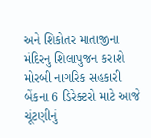અને શિકોતર માતાજીના મંદિરનુ શિલાપુજન કરાશે મોરબી નાગરિક સહકારી બેંકના 6 ડિરેક્ટરો માટે આજે ચૂંટણીનું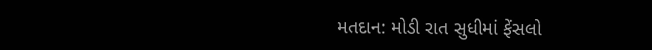મતદાન: મોડી રાત સુધીમાં ફેંસલો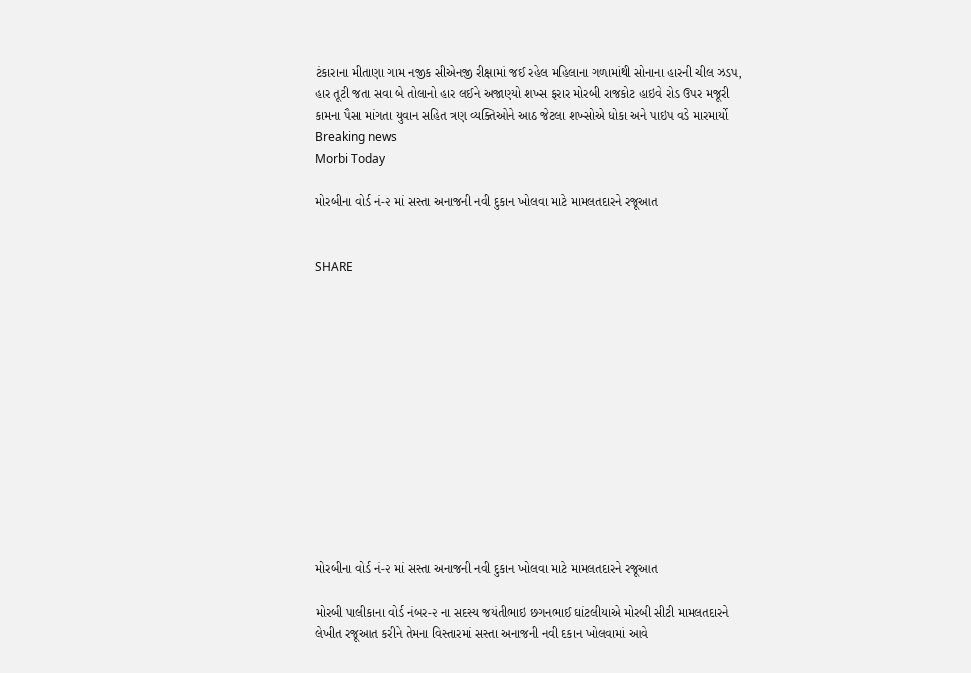ટંકારાના મીતાણા ગામ નજીક સીએનજી રીક્ષામાં જઈ રહેલ મહિલાના ગળામાંથી સોનાના હારની ચીલ ઝડપ, હાર તૂટી જતા સવા બે તોલાનો હાર લઈને અજાણ્યો શખ્સ ફરાર મોરબી રાજકોટ હાઇવે રોડ ઉપર મજૂરી કામના પૈસા માંગતા યુવાન સહિત ત્રણ વ્યક્તિઓને આઠ જેટલા શખ્સોએ ધોકા અને પાઇપ વડે મારમાર્યો
Breaking news
Morbi Today

મોરબીના વોર્ડ નં-૨ માં સસ્તા અનાજની નવી દુકાન ખોલવા માટે મામલતદારને રજૂઆત


SHARE













મોરબીના વોર્ડ નં-૨ માં સસ્તા અનાજની નવી દુકાન ખોલવા માટે મામલતદારને રજૂઆત

મોરબી પાલીકાના વોર્ડ નંબર-૨ ના સદસ્ય જયંતીભાઇ છગનભાઈ ઘાંટલીયાએ મોરબી સીટી મામલતદારને લેખીત રજૂઆત કરીને તેમના વિસ્તારમાં સસ્તા અનાજની નવી દકાન ખોલવામાં આવે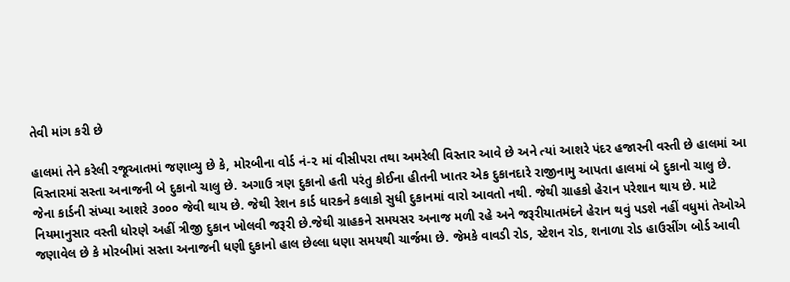તેવી માંગ કરી છે

હાલમાં તેને કરેલી રજૂઆતમાં જણાવ્યુ છે કે, મોરબીના વોર્ડ નં-૨ માં વીસીપરા તથા અમરેલી વિસ્તાર આવે છે અને ત્યાં આશરે પંદર હજારની વસ્તી છે હાલમાં આ વિસ્તારમાં સસ્તા અનાજની બે દુકાનો ચાલુ છે. અગાઉ ત્રણ દુકાનો હતી પરંતુ કોઈના હીતની ખાતર એક દુકાનદારે રાજીનામુ આપતા હાલમાં બે દુકાનો ચાલુ છે. જેના કાર્ડની સંખ્યા આશરે ૩૦૦૦ જેવી થાય છે. જેથી રેશન કાર્ડ ધારકને કલાકો સુધી દુકાનમાં વારો આવતો નથી. જેથી ગ્રાહકો હેરાન પરેશાન થાય છે. માટે નિયમાનુસાર વસ્તી ધોરણે અહીં ત્રીજી દુકાન ખોલવી જરૂરી છે.જેથી ગ્રાહકને સમયસર અનાજ મળી રહે અને જરૂરીયાતમંદને હેરાન થવું પડશે નહીં વધુમાં તેઓએ જણાવેલ છે કે મોરબીમાં સસ્તા અનાજની ધણી દુકાનો હાલ છેલ્લા ધણા સમયથી ચાર્જમા છે. જેમકે વાવડી રોડ, સ્ટેશન રોડ, શનાળા રોડ હાઉસીંગ બોર્ડ આવી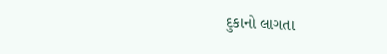દુકાનો લાગતા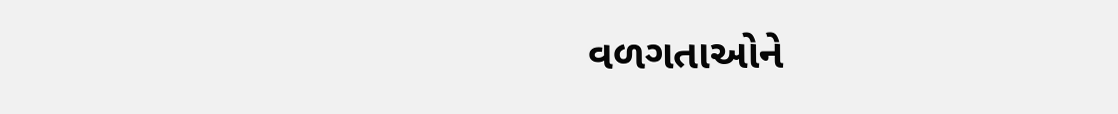વળગતાઓને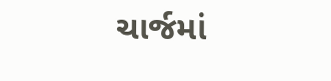ચાર્જમાં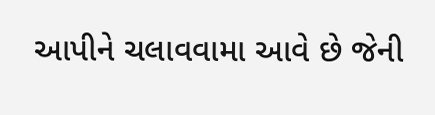આપીને ચલાવવામા આવે છે જેની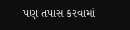પણ તપાસ કરવામાં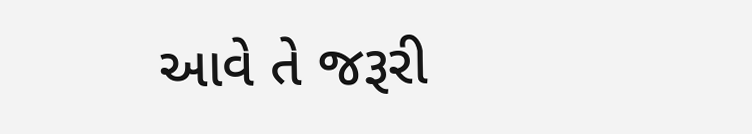આવે તે જરૂરી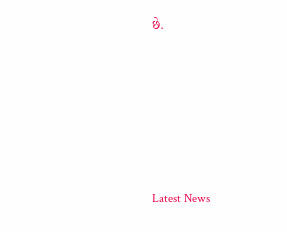છે.






Latest News